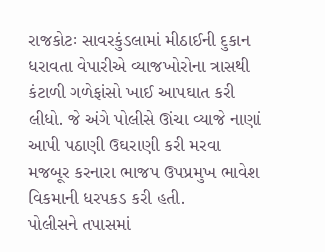રાજકોટઃ સાવરકુંડલામાં મીઠાઈની દુકાન ધરાવતા વેપારીએ વ્યાજખોરોના ત્રાસથી કંટાળી ગળેફાંસો ખાઈ આપઘાત કરી લીધો. જે અંગે પોલીસે ઊંચા વ્યાજે નાણાં આપી પઠાણી ઉઘરાણી કરી મરવા મજબૂર કરનારા ભાજપ ઉપપ્રમુખ ભાવેશ વિકમાની ધરપકડ કરી હતી.
પોલીસને તપાસમાં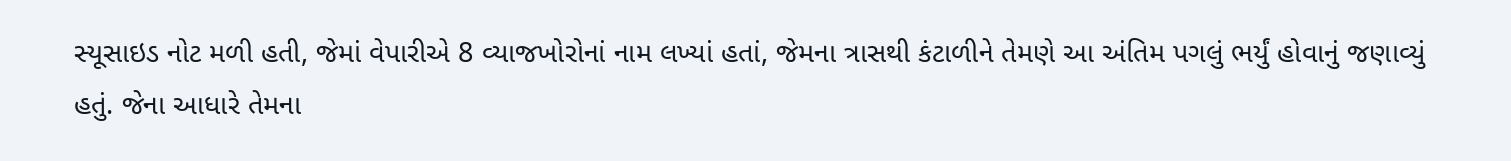સ્યૂસાઇડ નોટ મળી હતી, જેમાં વેપારીએ 8 વ્યાજખોરોનાં નામ લખ્યાં હતાં, જેમના ત્રાસથી કંટાળીને તેમણે આ અંતિમ પગલું ભર્યું હોવાનું જણાવ્યું હતું. જેના આધારે તેમના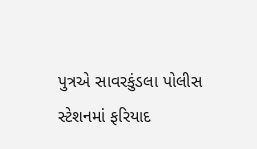પુત્રએ સાવરકુંડલા પોલીસ સ્ટેશનમાં ફરિયાદ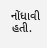નોંધાવી હતી.